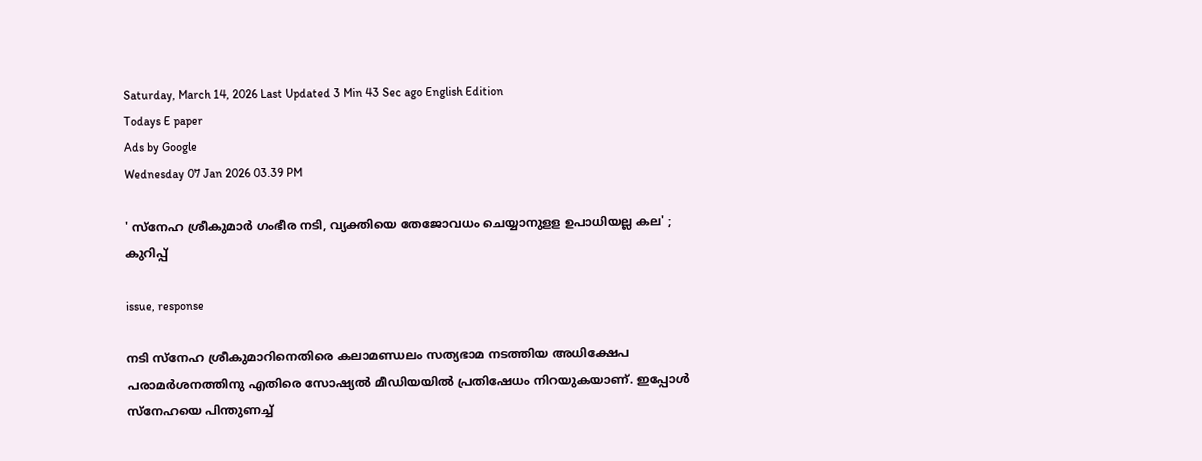Saturday, March 14, 2026 Last Updated 3 Min 43 Sec ago English Edition
Todays E paper
Ads by Google
Wednesday 07 Jan 2026 03.39 PM

' സ്‌നേഹ ശ്രീകുമാര്‍ ഗംഭീര നടി, വ്യക്തിയെ തേജോവധം ചെയ്യാനുളള ഉപാധിയല്ല കല' ; കുറിപ്പ്

issue, response

നടി സ്‌നേഹ ശ്രീകുമാറിനെതിരെ കലാമണ്ഡലം സത്യഭാമ നടത്തിയ അധിക്ഷേപ പരാമര്‍ശനത്തിനു എതിരെ സോഷ്യല്‍ മീഡിയയില്‍ പ്രതിഷേധം നിറയുകയാണ്. ഇപ്പോള്‍ സ്‌നേഹയെ പിന്തുണച്ച്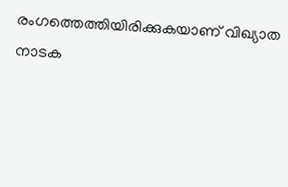രംഗത്തെത്തിയിരിക്കുകയാണ് വിഖ്യാത നാടക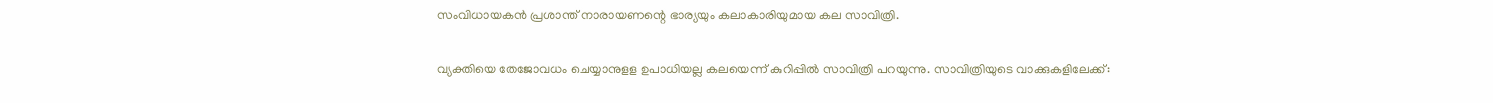സംവിധായകന്‍ പ്രശാന്ത് നാരായണന്റെ ഭാര്യയും കലാകാരിയുമായ കല സാവിത്രി.

വ്യക്തിയെ തേജോവധം ചെയ്യാനുളള ഉപാധിയല്ല കലയെന്ന് കുറിപ്പില്‍ സാവിത്രി പറയുന്നു. സാവിത്രിയുടെ വാക്കുകളിലേക്ക്: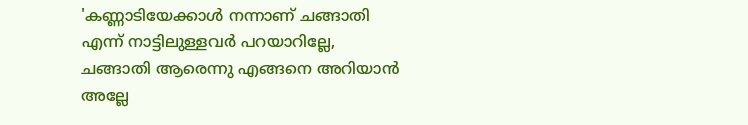'കണ്ണാടിയേക്കാൾ നന്നാണ് ചങ്ങാതി എന്ന് നാട്ടിലുള്ളവർ പറയാറില്ലേ, ചങ്ങാതി ആരെന്നു എങ്ങനെ അറിയാൻ അല്ലേ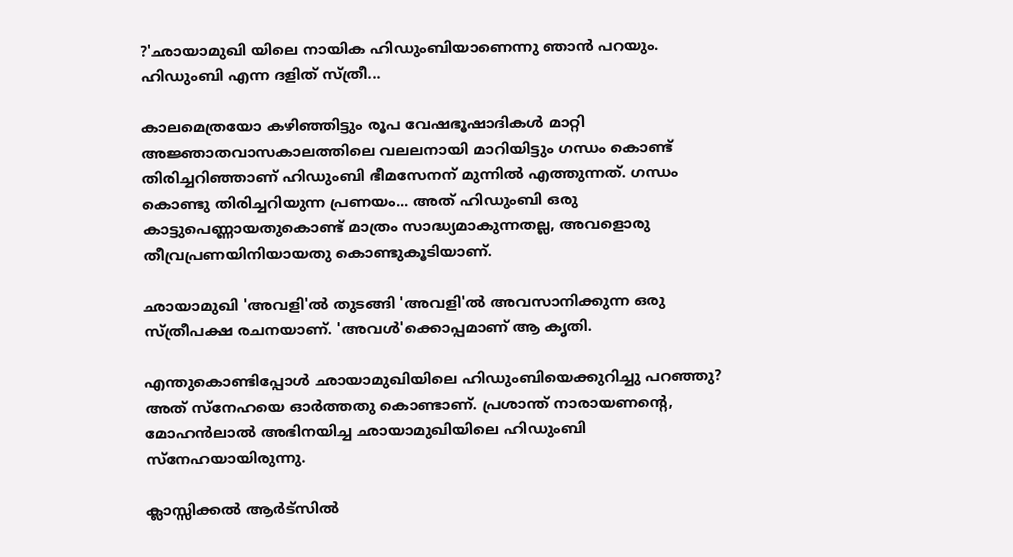?'ഛായാമുഖി യിലെ നായിക ഹിഡുംബിയാണെന്നു ഞാൻ പറയും. ഹിഡുംബി എന്ന ദളിത് സ്ത്രീ...

കാലമെത്രയോ കഴിഞ്ഞിട്ടും രൂപ വേഷഭൂഷാദികൾ മാറ്റി അജ്ഞാതവാസകാലത്തിലെ വലലനായി മാറിയിട്ടും ഗന്ധം കൊണ്ട് തിരിച്ചറിഞ്ഞാണ് ഹിഡുംബി ഭീമസേനന് മുന്നിൽ എത്തുന്നത്. ഗന്ധം കൊണ്ടു തിരിച്ചറിയുന്ന പ്രണയം... അത് ഹിഡുംബി ഒരു കാട്ടുപെണ്ണായതുകൊണ്ട് മാത്രം സാദ്ധ്യമാകുന്നതല്ല, അവളൊരു തീവ്രപ്രണയിനിയായതു കൊണ്ടുകൂടിയാണ്.

ഛായാമുഖി 'അവളി'ൽ തുടങ്ങി 'അവളി'ൽ അവസാനിക്കുന്ന ഒരു സ്ത്രീപക്ഷ രചനയാണ്. 'അവൾ'ക്കൊപ്പമാണ് ആ കൃതി.

എന്തുകൊണ്ടിപ്പോൾ ഛായാമുഖിയിലെ ഹിഡുംബിയെക്കുറിച്ചു പറഞ്ഞു? അത് സ്നേഹയെ ഓർത്തതു കൊണ്ടാണ്. പ്രശാന്ത് നാരായണൻ്റെ, മോഹൻലാൽ അഭിനയിച്ച ഛായാമുഖിയിലെ ഹിഡുംബി സ്നേഹയായിരുന്നു.

ക്ലാസ്സിക്കൽ ആർട്സിൽ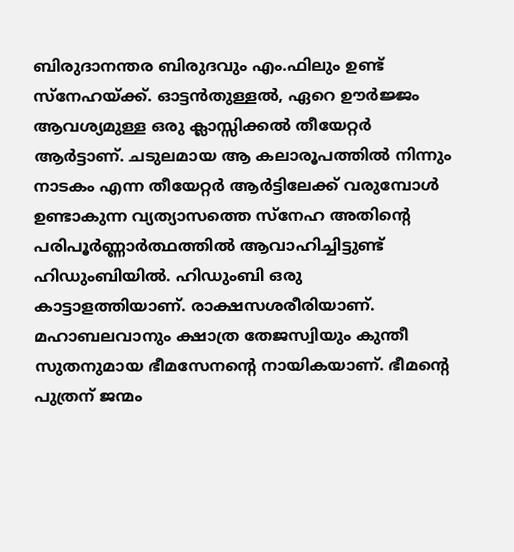ബിരുദാനന്തര ബിരുദവും എം.ഫിലും ഉണ്ട് സ്നേഹയ്ക്ക്. ഓട്ടൻതുള്ളൽ, ഏറെ ഊർജ്ജം ആവശ്യമുള്ള ഒരു ക്ലാസ്സിക്കൽ തീയേറ്റർ ആർട്ടാണ്. ചടുലമായ ആ കലാരൂപത്തിൽ നിന്നും നാടകം എന്ന തീയേറ്റർ ആർട്ടിലേക്ക് വരുമ്പോൾ ഉണ്ടാകുന്ന വ്യത്യാസത്തെ സ്നേഹ അതിൻ്റെ പരിപൂർണ്ണാർത്ഥത്തിൽ ആവാഹിച്ചിട്ടുണ്ട് ഹിഡുംബിയിൽ. ഹിഡുംബി ഒരു കാട്ടാളത്തിയാണ്. രാക്ഷസശരീരിയാണ്. മഹാബലവാനും ക്ഷാത്ര തേജസ്വിയും കുന്തീ സുതനുമായ ഭീമസേനൻ്റെ നായികയാണ്. ഭീമൻ്റെ പുത്രന് ജന്മം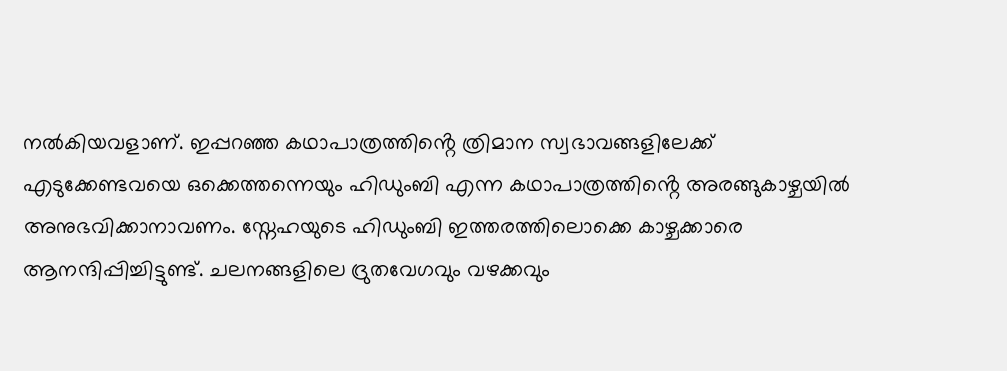നൽകിയവളാണ്. ഇപ്പറഞ്ഞ കഥാപാത്രത്തിൻ്റെ ത്രിമാന സ്വഭാവങ്ങളിലേക്ക് എടുക്കേണ്ടവയെ ഒക്കെത്തന്നെയും ഹിഡുംബി എന്ന കഥാപാത്രത്തിൻ്റെ അരങ്ങുകാഴ്ചയിൽ അനുഭവിക്കാനാവണം. സ്നേഹയുടെ ഹിഡുംബി ഇത്തരത്തിലൊക്കെ കാഴ്ചക്കാരെ ആനന്ദിപ്പിച്ചിട്ടുണ്ട്. ചലനങ്ങളിലെ ദ്രുതവേഗവും വഴക്കവും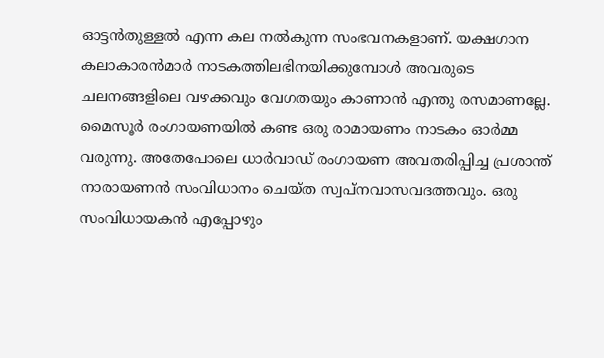ഓട്ടൻതുള്ളൽ എന്ന കല നൽകുന്ന സംഭവനകളാണ്. യക്ഷഗാന കലാകാരൻമാർ നാടകത്തിലഭിനയിക്കുമ്പോൾ അവരുടെ ചലനങ്ങളിലെ വഴക്കവും വേഗതയും കാണാൻ എന്തു രസമാണല്ലേ. മൈസൂർ രംഗായണയിൽ കണ്ട ഒരു രാമായണം നാടകം ഓർമ്മ വരുന്നു. അതേപോലെ ധാർവാഡ് രംഗായണ അവതരിപ്പിച്ച പ്രശാന്ത് നാരായണൻ സംവിധാനം ചെയ്ത സ്വപ്നവാസവദത്തവും. ഒരു സംവിധായകൻ എപ്പോഴും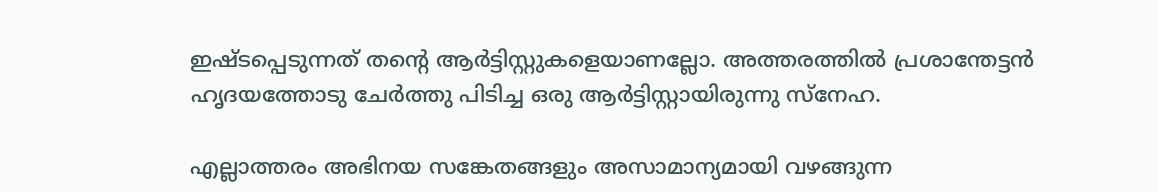ഇഷ്ടപ്പെടുന്നത് തൻ്റെ ആർട്ടിസ്റ്റുകളെയാണല്ലോ. അത്തരത്തിൽ പ്രശാന്തേട്ടൻ ഹൃദയത്തോടു ചേർത്തു പിടിച്ച ഒരു ആർട്ടിസ്റ്റായിരുന്നു സ്നേഹ.

എല്ലാത്തരം അഭിനയ സങ്കേതങ്ങളും അസാമാന്യമായി വഴങ്ങുന്ന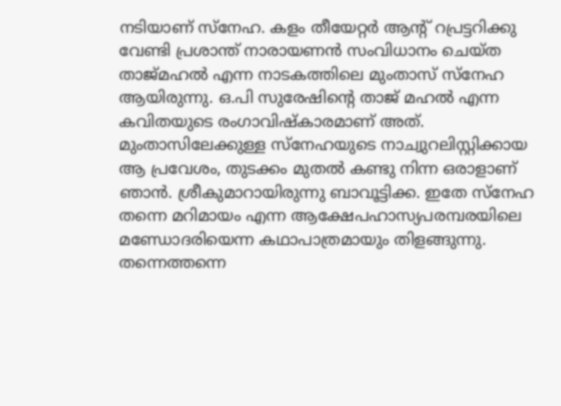നടിയാണ് സ്നേഹ. കളം തീയേറ്റർ ആൻ്റ് റപ്രട്ടറിക്കു വേണ്ടി പ്രശാന്ത് നാരായണൻ സംവിധാനം ചെയ്ത താജ്മഹൽ എന്ന നാടകത്തിലെ മുംതാസ് സ്നേഹ ആയിരുന്നു. ഒ.പി സുരേഷിൻ്റെ താജ് മഹൽ എന്ന കവിതയുടെ രംഗാവിഷ്കാരമാണ് അത്. മുംതാസിലേക്കുള്ള സ്നേഹയുടെ നാച്വുറലിസ്റ്റിക്കായ ആ പ്രവേശം, തുടക്കം മുതൽ കണ്ടു നിന്ന ഒരാളാണ് ഞാൻ. ശ്രീകുമാറായിരുന്നു ബാവൂട്ടിക്ക. ഇതേ സ്നേഹ തന്നെ മറിമായം എന്ന ആക്ഷേപഹാസ്യപരമ്പരയിലെ മണ്ഡോദരിയെന്ന കഥാപാത്രമായും തിളങ്ങുന്നു. തന്നെത്തന്നെ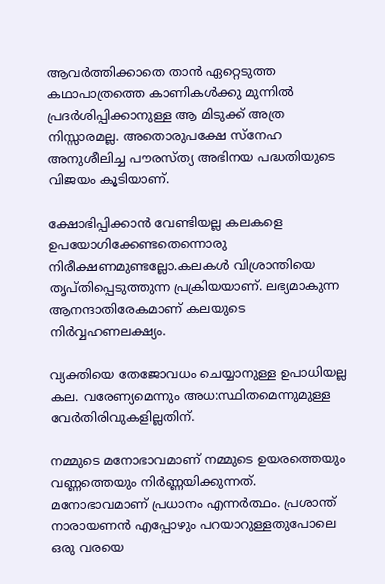ആവർത്തിക്കാതെ താൻ ഏറ്റെടുത്ത കഥാപാത്രത്തെ കാണികൾക്കു മുന്നിൽ പ്രദർശിപ്പിക്കാനുള്ള ആ മിടുക്ക് അത്ര നിസ്സാരമല്ല. അതൊരുപക്ഷേ സ്നേഹ അനുശീലിച്ച പൗരസ്ത്യ അഭിനയ പദ്ധതിയുടെ വിജയം കൂടിയാണ്.

ക്ഷോഭിപ്പിക്കാൻ വേണ്ടിയല്ല കലകളെ ഉപയോഗിക്കേണ്ടതെന്നൊരു നിരീക്ഷണമുണ്ടല്ലോ.കലകൾ വിശ്രാന്തിയെ തൃപ്തിപ്പെടുത്തുന്ന പ്രക്രിയയാണ്. ലഭ്യമാകുന്ന ആനന്ദാതിരേകമാണ് കലയുടെ നിർവ്വഹണലക്ഷ്യം.

വ്യക്തിയെ തേജോവധം ചെയ്യാനുള്ള ഉപാധിയല്ല കല. വരേണ്യമെന്നും അധ:സ്ഥിതമെന്നുമുള്ള വേർതിരിവുകളില്ലതിന്.

നമ്മുടെ മനോഭാവമാണ് നമ്മുടെ ഉയരത്തെയും വണ്ണത്തെയും നിർണ്ണയിക്കുന്നത്. മനോഭാവമാണ് പ്രധാനം എന്നർത്ഥം. പ്രശാന്ത് നാരായണൻ എപ്പോഴും പറയാറുള്ളതുപോലെ ഒരു വരയെ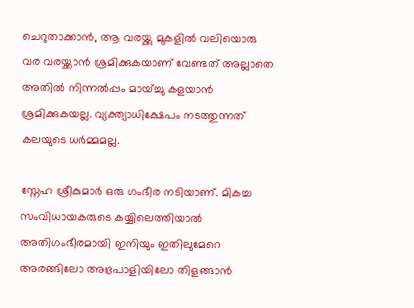ചെറുതാക്കാൻ, ആ വരയ്ക്കു മുകളിൽ വലിയൊരു വര വരയ്ക്കാൻ ശ്രമിക്കുകയാണ് വേണ്ടത് അല്ലാതെ അതിൽ നിന്നൽപ്പം മായ്ച്ചു കളയാൻ ശ്രമിക്കുകയല്ല. വ്യക്ത്യാധിക്ഷേപം നടത്തുന്നത് കലയുടെ ധർമ്മമല്ല.

സ്നേഹ ശ്രീകുമാർ ഒരു ഗംഭീര നടിയാണ്. മികച്ച സംവിധായകരുടെ കയ്യിലെത്തിയാൽ അതിഗംഭീരമായി ഇനിയും ഇതിലുമേറെ അരങ്ങിലോ അഭ്രപാളിയിലോ തിളങ്ങാൻ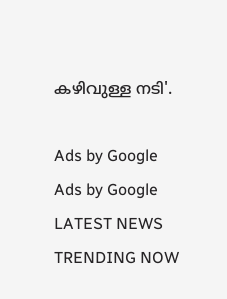കഴിവുള്ള നടി'.

Ads by Google
Ads by Google
LATEST NEWS
TRENDING NOW